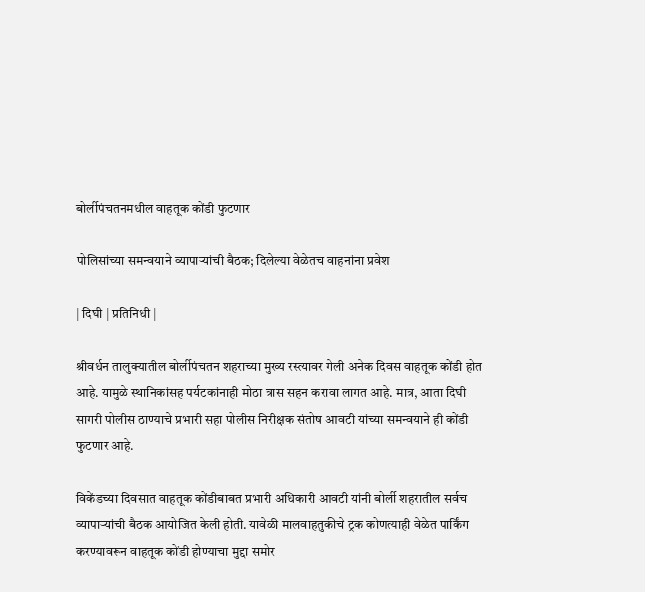बोर्लीपंचतनमधील वाहतूक कोंडी फुटणार

पोलिसांच्या समन्वयाने व्यापाऱ्यांची बैठक; दिलेल्या वेळेतच वाहनांना प्रवेश

| दिघी | प्रतिनिधी |

श्रीवर्धन तालुक्यातील बोर्लीपंचतन शहराच्या मुख्य रस्त्यावर गेली अनेक दिवस वाहतूक कोंडी होत आहे. यामुळे स्थानिकांसह पर्यटकांनाही मोठा त्रास सहन करावा लागत आहे. मात्र, आता दिघी सागरी पोलीस ठाण्याचे प्रभारी सहा पोलीस निरीक्षक संतोष आवटी यांच्या समन्वयाने ही कोंडी फुटणार आहे.

विकेंडच्या दिवसात वाहतूक कोंडीबाबत प्रभारी अधिकारी आवटी यांनी बोर्ली शहरातील सर्वच व्यापाऱ्यांची बैठक आयोजित केली होती. यावेळी मालवाहतुकीचे ट्रक कोणत्याही वेळेत पार्किंग करण्यावरून वाहतूक कोंडी होण्याचा मुद्दा समोर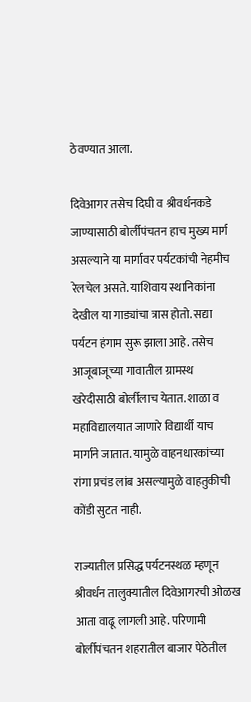ठेवण्यात आला.

दिवेआगर तसेच दिघी व श्रीवर्धनकडे जाण्यासाठी बोर्लीपंचतन हाच मुख्य मार्ग असल्याने या मार्गावर पर्यटकांची नेहमीच रेलचेल असते. याशिवाय स्थानिकांना देखील या गाड्यांचा त्रास होतो. सद्या पर्यटन हंगाम सुरू झाला आहे. तसेच आजूबाजूच्या गावातील ग्रामस्थ खरेदीसाठी बोर्लीलाच येतात. शाळा व महाविद्यालयात जाणारे विद्यार्थी याच मार्गाने जातात. यामुळे वाहनधारकांच्या रांगा प्रचंड लांब असल्यामुळे वाहतुकीची कोंडी सुटत नाही.

राज्यातील प्रसिद्ध पर्यटनस्थळ म्हणून श्रीवर्धन तालुक्यातील दिवेआगरची ओळख आता वाढू लागली आहे. परिणामी बोर्लीपंचतन शहरातील बाजार पेठेतील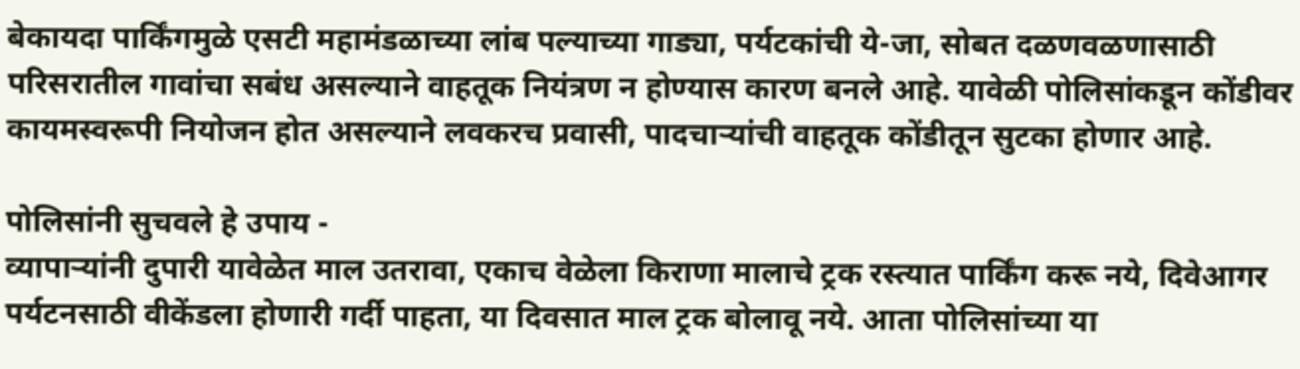बेकायदा पार्किंगमुळे एसटी महामंडळाच्या लांब पल्याच्या गाड्या, पर्यटकांची ये-जा, सोबत दळणवळणासाठी परिसरातील गावांचा सबंध असल्याने वाहतूक नियंत्रण न होण्यास कारण बनले आहे. यावेळी पोलिसांकडून कोंडीवर कायमस्वरूपी नियोजन होत असल्याने लवकरच प्रवासी, पादचाऱ्यांची वाहतूक कोंडीतून सुटका होणार आहे.

पोलिसांनी सुचवले हे उपाय -
व्यापाऱ्यांनी दुपारी यावेळेत माल उतरावा, एकाच वेळेला किराणा मालाचे ट्रक रस्त्यात पार्किंग करू नये, दिवेआगर पर्यटनसाठी वीकेंडला होणारी गर्दी पाहता, या दिवसात माल ट्रक बोलावू नये. आता पोलिसांच्या या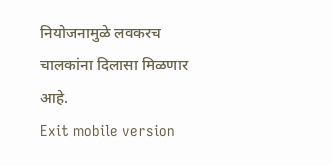नियोजनामुळे लवकरच चालकांना दिलासा मिळणार आहे.
Exit mobile version